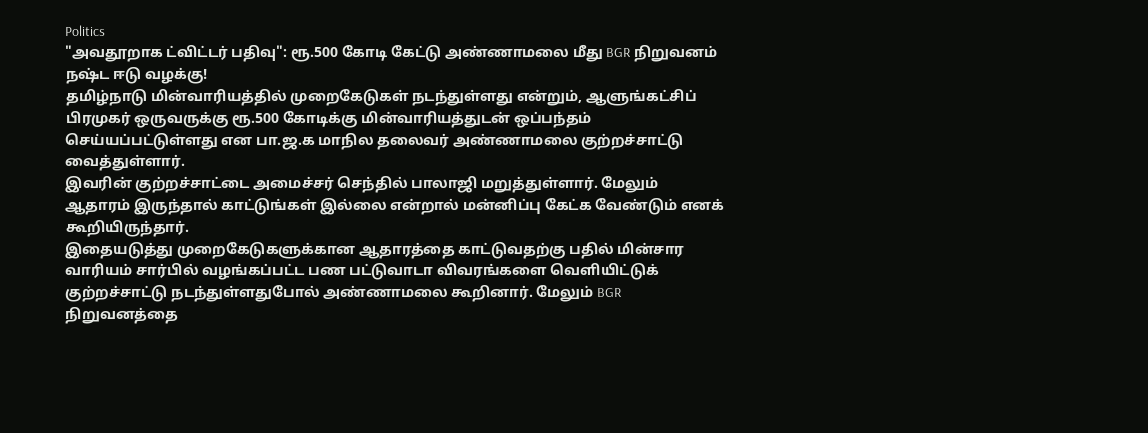Politics
"அவதூறாக ட்விட்டர் பதிவு": ரூ.500 கோடி கேட்டு அண்ணாமலை மீது BGR நிறுவனம் நஷ்ட ஈடு வழக்கு!
தமிழ்நாடு மின்வாரியத்தில் முறைகேடுகள் நடந்துள்ளது என்றும், ஆளுங்கட்சிப் பிரமுகர் ஒருவருக்கு ரூ.500 கோடிக்கு மின்வாரியத்துடன் ஒப்பந்தம் செய்யப்பட்டுள்ளது என பா.ஜ.க மாநில தலைவர் அண்ணாமலை குற்றச்சாட்டு வைத்துள்ளார்.
இவரின் குற்றச்சாட்டை அமைச்சர் செந்தில் பாலாஜி மறுத்துள்ளார். மேலும் ஆதாரம் இருந்தால் காட்டுங்கள் இல்லை என்றால் மன்னிப்பு கேட்க வேண்டும் எனக் கூறியிருந்தார்.
இதையடுத்து முறைகேடுகளுக்கான ஆதாரத்தை காட்டுவதற்கு பதில் மின்சார வாரியம் சார்பில் வழங்கப்பட்ட பண பட்டுவாடா விவரங்களை வெளியிட்டுக் குற்றச்சாட்டு நடந்துள்ளதுபோல் அண்ணாமலை கூறினார். மேலும் BGR நிறுவனத்தை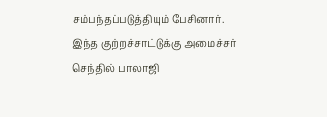சம்பந்தப்படுத்தியும் பேசினார்.
இந்த குற்றச்சாட்டுக்கு அமைச்சர் செந்தில் பாலாஜி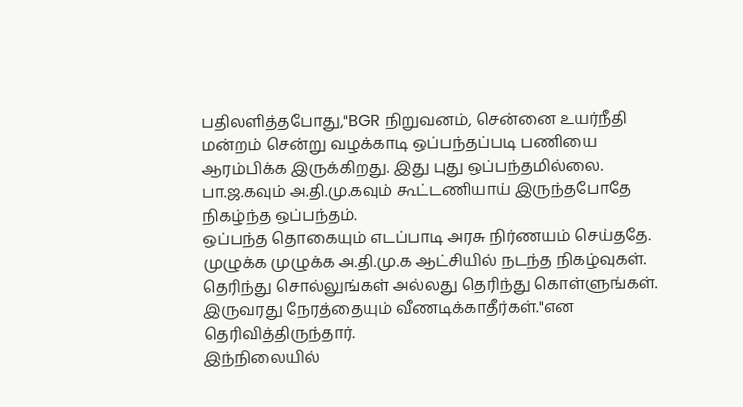பதிலளித்தபோது,"BGR நிறுவனம், சென்னை உயர்நீதி மன்றம் சென்று வழக்காடி ஒப்பந்தப்படி பணியை ஆரம்பிக்க இருக்கிறது. இது புது ஒப்பந்தமில்லை. பா.ஜ.கவும் அ.தி.மு.கவும் கூட்டணியாய் இருந்தபோதே நிகழ்ந்த ஒப்பந்தம்.
ஒப்பந்த தொகையும் எடப்பாடி அரசு நிர்ணயம் செய்ததே. முழுக்க முழுக்க அ.தி.மு.க ஆட்சியில் நடந்த நிகழ்வுகள். தெரிந்து சொல்லுங்கள் அல்லது தெரிந்து கொள்ளுங்கள். இருவரது நேரத்தையும் வீணடிக்காதீர்கள்."என தெரிவித்திருந்தார்.
இந்நிலையில்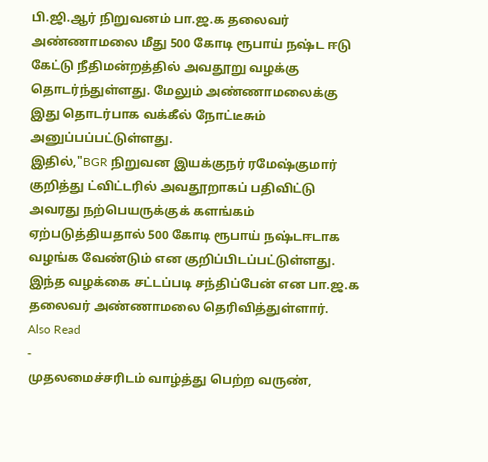பி.ஜி.ஆர் நிறுவனம் பா.ஜ.க தலைவர் அண்ணாமலை மீது 500 கோடி ரூபாய் நஷ்ட ஈடு கேட்டு நீதிமன்றத்தில் அவதூறு வழக்கு தொடர்ந்துள்ளது. மேலும் அண்ணாமலைக்கு இது தொடர்பாக வக்கீல் நோட்டீசும் அனுப்பப்பட்டுள்ளது.
இதில்,"BGR நிறுவன இயக்குநர் ரமேஷ்குமார் குறித்து ட்விட்டரில் அவதூறாகப் பதிவிட்டு அவரது நற்பெயருக்குக் களங்கம் ஏற்படுத்தியதால் 500 கோடி ரூபாய் நஷ்டஈடாக வழங்க வேண்டும் என குறிப்பிடப்பட்டுள்ளது. இந்த வழக்கை சட்டப்படி சந்திப்பேன் என பா.ஜ.க தலைவர் அண்ணாமலை தெரிவித்துள்ளார்.
Also Read
-
முதலமைச்சரிடம் வாழ்த்து பெற்ற வருண்,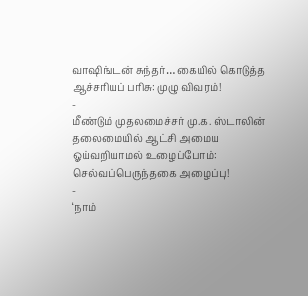வாஷிங்டன் சுந்தர்… கையில் கொடுத்த ஆச்சரியப் பரிசு: முழு விவரம்!
-
மீண்டும் முதலமைச்சர் மு.க. ஸ்டாலின் தலைமையில் ஆட்சி அமைய ஓய்வறியாமல் உழைப்போம்: செல்வப்பெருந்தகை அழைப்பு!
-
‘நாம்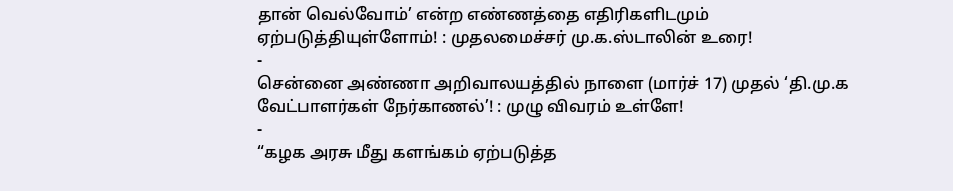தான் வெல்வோம்’ என்ற எண்ணத்தை எதிரிகளிடமும் ஏற்படுத்தியுள்ளோம்! : முதலமைச்சர் மு.க.ஸ்டாலின் உரை!
-
சென்னை அண்ணா அறிவாலயத்தில் நாளை (மார்ச் 17) முதல் ‘தி.மு.க வேட்பாளர்கள் நேர்காணல்’! : முழு விவரம் உள்ளே!
-
“கழக அரசு மீது களங்கம் ஏற்படுத்த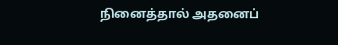நினைத்தால் அதனைப்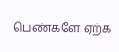பெண்களே ஏற்க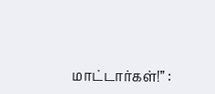மாட்டார்கள்!” :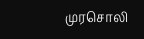முரசொலி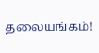தலையங்கம்!